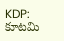KDP: కూటమి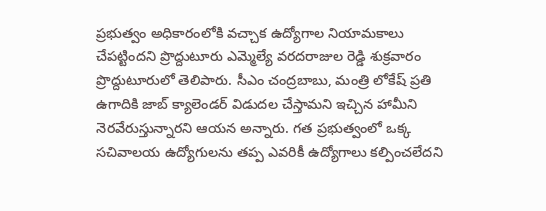ప్రభుత్వం అధికారంలోకి వచ్చాక ఉద్యోగాల నియామకాలు చేపట్టిందని ప్రొద్దుటూరు ఎమ్మెల్యే వరదరాజుల రెడ్డి శుక్రవారం ప్రొద్దుటూరులో తెలిపారు. సీఎం చంద్రబాబు, మంత్రి లోకేష్ ప్రతి ఉగాదికి జాబ్ క్యాలెండర్ విడుదల చేస్తామని ఇచ్చిన హామీని నెరవేరుస్తున్నారని ఆయన అన్నారు. గత ప్రభుత్వంలో ఒక్క సచివాలయ ఉద్యోగులను తప్ప ఎవరికీ ఉద్యోగాలు కల్పించలేదని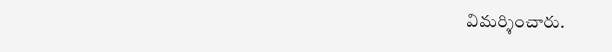విమర్శించారు.